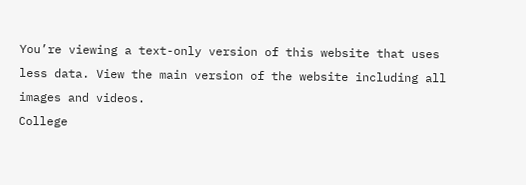You’re viewing a text-only version of this website that uses less data. View the main version of the website including all images and videos.
College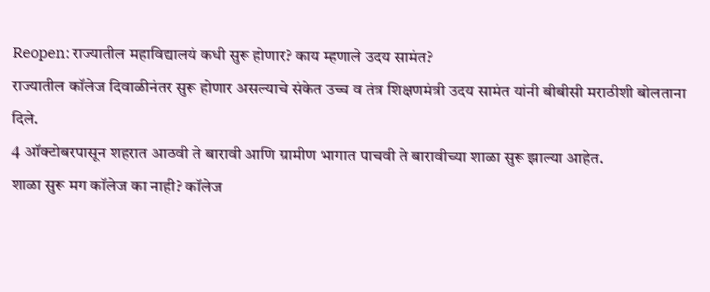Reopen: राज्यातील महाविद्यालयं कधी सुरू होणार? काय म्हणाले उदय सामंत?
राज्यातील कॉलेज दिवाळीनंतर सुरू होणार असल्याचे संकेत उच्च व तंत्र शिक्षणमंत्री उदय सामंत यांनी बीबीसी मराठीशी बोलताना दिले.
4 ऑक्टोबरपासून शहरात आठवी ते बारावी आणि ग्रामीण भागात पाचवी ते बारावीच्या शाळा सुरू झाल्या आहेत.
शाळा सुरू मग कॉलेज का नाही? कॉलेज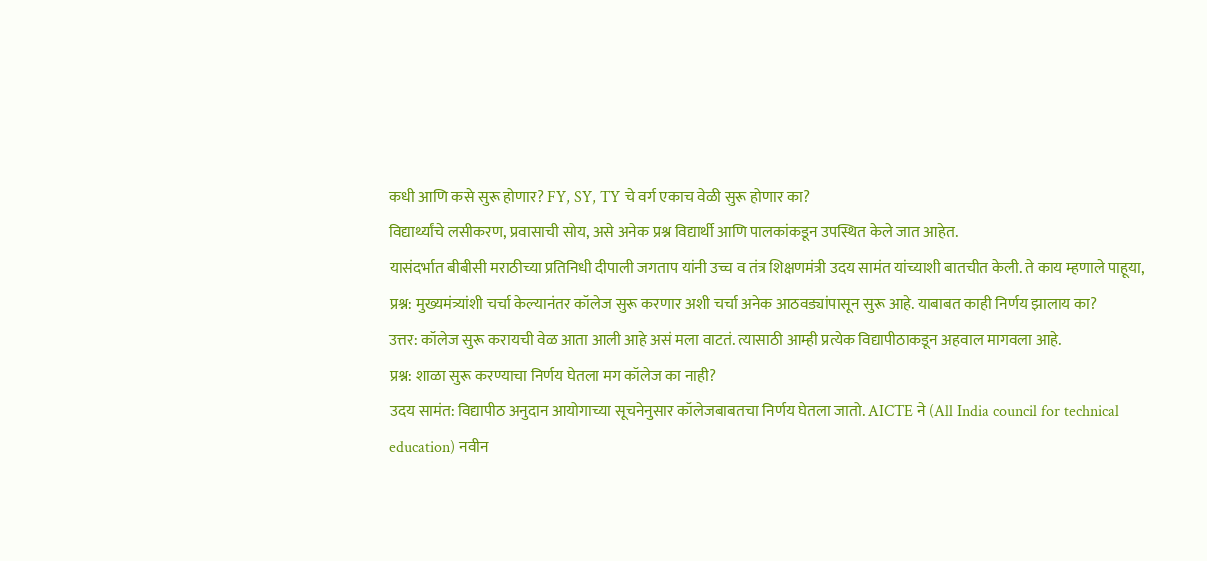कधी आणि कसे सुरू होणार? FY, SY, TY चे वर्ग एकाच वेळी सुरू होणार का?
विद्यार्थ्यांचे लसीकरण, प्रवासाची सोय, असे अनेक प्रश्न विद्यार्थी आणि पालकांकडून उपस्थित केले जात आहेत.
यासंदर्भात बीबीसी मराठीच्या प्रतिनिधी दीपाली जगताप यांनी उच्च व तंत्र शिक्षणमंत्री उदय सामंत यांच्याशी बातचीत केली. ते काय म्हणाले पाहूया,
प्रश्न: मुख्यमंत्र्यांशी चर्चा केल्यानंतर कॉलेज सुरू करणार अशी चर्चा अनेक आठवड्यांपासून सुरू आहे. याबाबत काही निर्णय झालाय का?
उत्तर: कॉलेज सुरू करायची वेळ आता आली आहे असं मला वाटतं. त्यासाठी आम्ही प्रत्येक विद्यापीठाकडून अहवाल मागवला आहे.
प्रश्न: शाळा सुरू करण्याचा निर्णय घेतला मग कॉलेज का नाही?
उदय सामंत: विद्यापीठ अनुदान आयोगाच्या सूचनेनुसार कॉलेजबाबतचा निर्णय घेतला जातो. AICTE ने (All India council for technical education) नवीन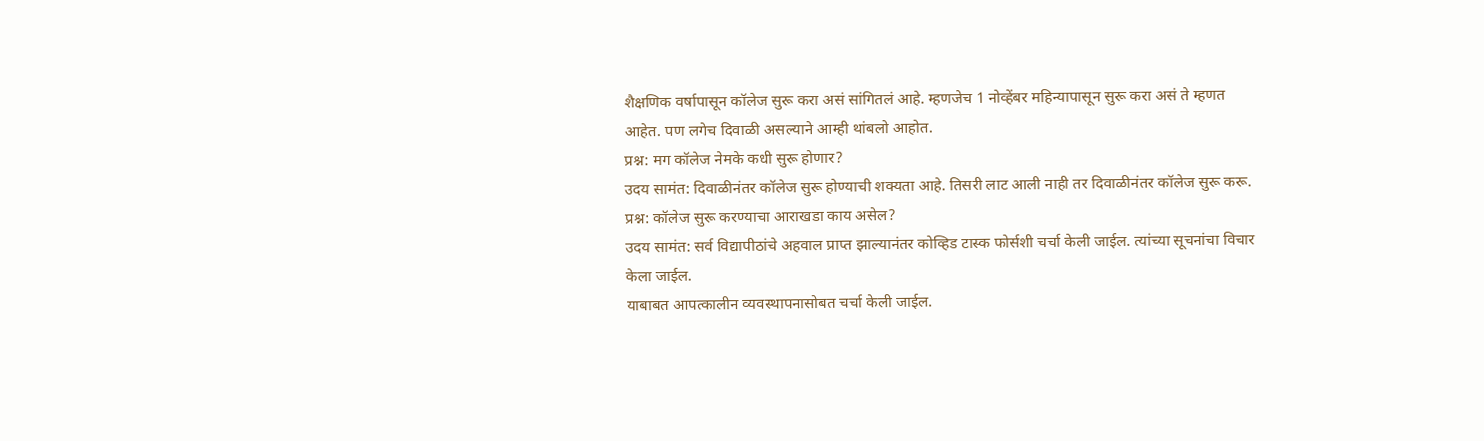शैक्षणिक वर्षापासून कॉलेज सुरू करा असं सांगितलं आहे. म्हणजेच 1 नोव्हेंबर महिन्यापासून सुरू करा असं ते म्हणत आहेत. पण लगेच दिवाळी असल्याने आम्ही थांबलो आहोत.
प्रश्न: मग कॉलेज नेमके कधी सुरू होणार?
उदय सामंत: दिवाळीनंतर कॉलेज सुरू होण्याची शक्यता आहे. तिसरी लाट आली नाही तर दिवाळीनंतर कॉलेज सुरू करू.
प्रश्न: कॉलेज सुरू करण्याचा आराखडा काय असेल?
उदय सामंत: सर्व विद्यापीठांचे अहवाल प्राप्त झाल्यानंतर कोव्हिड टास्क फोर्सशी चर्चा केली जाईल. त्यांच्या सूचनांचा विचार केला जाईल.
याबाबत आपत्कालीन व्यवस्थापनासोबत चर्चा केली जाईल.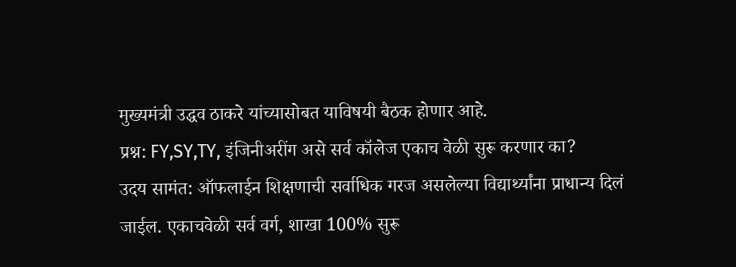मुख्यमंत्री उद्धव ठाकरे यांच्यासोबत याविषयी बैठक होणार आहे.
प्रश्न: FY,SY,TY, इंजिनीअरींग असे सर्व कॉलेज एकाच वेळी सुरू करणार का?
उदय सामंत: ऑफलाईन शिक्षणाची सर्वाधिक गरज असलेल्या विद्यार्थ्यांना प्राधान्य दिलं जाईल. एकाचवेळी सर्व वर्ग, शाखा 100% सुरू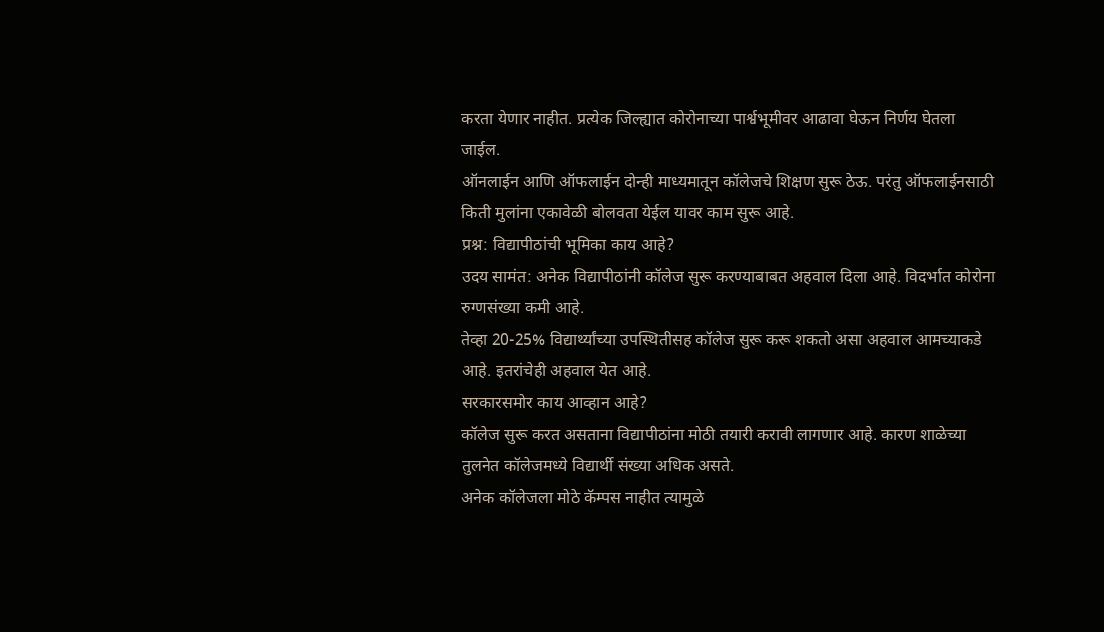करता येणार नाहीत. प्रत्येक जिल्ह्यात कोरोनाच्या पार्श्वभूमीवर आढावा घेऊन निर्णय घेतला जाईल.
ऑनलाईन आणि ऑफलाईन दोन्ही माध्यमातून कॉलेजचे शिक्षण सुरू ठेऊ. परंतु ऑफलाईनसाठी किती मुलांना एकावेळी बोलवता येईल यावर काम सुरू आहे.
प्रश्न: विद्यापीठांची भूमिका काय आहे?
उदय सामंत: अनेक विद्यापीठांनी कॉलेज सुरू करण्याबाबत अहवाल दिला आहे. विदर्भात कोरोना रुग्णसंख्या कमी आहे.
तेव्हा 20-25% विद्यार्थ्यांच्या उपस्थितीसह कॉलेज सुरू करू शकतो असा अहवाल आमच्याकडे आहे. इतरांचेही अहवाल येत आहे.
सरकारसमोर काय आव्हान आहे?
कॉलेज सुरू करत असताना विद्यापीठांना मोठी तयारी करावी लागणार आहे. कारण शाळेच्या तुलनेत कॉलेजमध्ये विद्यार्थी संख्या अधिक असते.
अनेक कॉलेजला मोठे कॅम्पस नाहीत त्यामुळे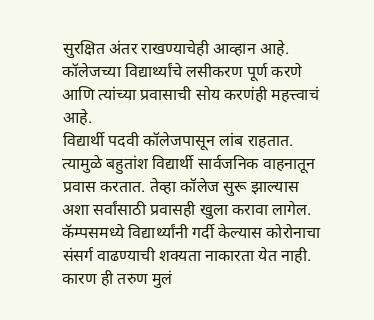सुरक्षित अंतर राखण्याचेही आव्हान आहे.
कॉलेजच्या विद्यार्थ्यांचे लसीकरण पूर्ण करणे आणि त्यांच्या प्रवासाची सोय करणंही महत्त्वाचं आहे.
विद्यार्थी पदवी कॉलेजपासून लांब राहतात. त्यामुळे बहुतांश विद्यार्थी सार्वजनिक वाहनातून प्रवास करतात. तेव्हा कॉलेज सुरू झाल्यास अशा सर्वांसाठी प्रवासही खुला करावा लागेल.
कॅम्पसमध्ये विद्यार्थ्यांनी गर्दी केल्यास कोरोनाचा संसर्ग वाढण्याची शक्यता नाकारता येत नाही. कारण ही तरुण मुलं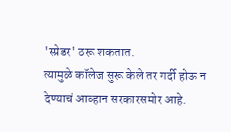'स्प्रेडर' ठरू शकतात.
त्यामुळे कॉलेज सुरू केले तर गर्दी होऊ न देण्याचं आव्हान सरकारसमोर आहे.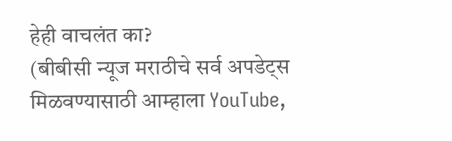हेही वाचलंत का?
(बीबीसी न्यूज मराठीचे सर्व अपडेट्स मिळवण्यासाठी आम्हाला YouTube,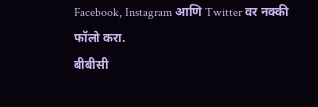Facebook, Instagram आणि Twitter वर नक्की फॉलो करा.
बीबीसी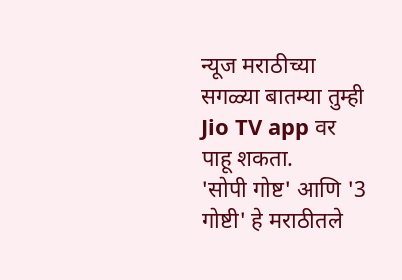न्यूज मराठीच्या सगळ्या बातम्या तुम्ही Jio TV app वर पाहू शकता.
'सोपी गोष्ट' आणि '3 गोष्टी' हे मराठीतले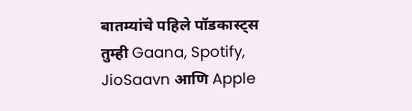बातम्यांचे पहिले पॉडकास्ट्स तुम्ही Gaana, Spotify, JioSaavn आणि Apple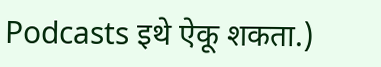Podcasts इथे ऐकू शकता.)